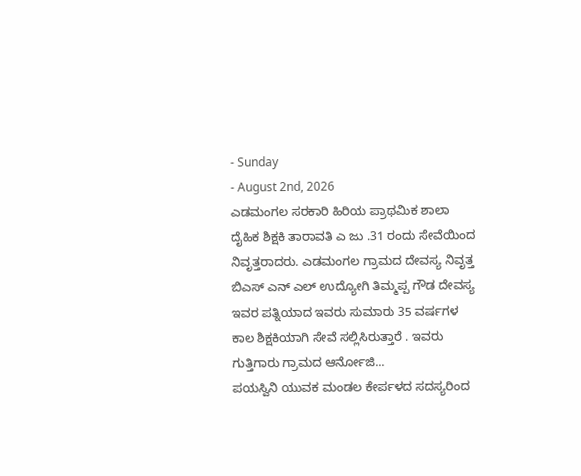- Sunday
- August 2nd, 2026
ಎಡಮಂಗಲ ಸರಕಾರಿ ಹಿರಿಯ ಪ್ರಾಥಮಿಕ ಶಾಲಾ ದೈಹಿಕ ಶಿಕ್ಷಕಿ ತಾರಾವತಿ ಎ ಜು .31 ರಂದು ಸೇವೆಯಿಂದ ನಿವೃತ್ತರಾದರು. ಎಡಮಂಗಲ ಗ್ರಾಮದ ದೇವಸ್ಯ ನಿವೃತ್ತ ಬಿಎಸ್ ಎನ್ ಎಲ್ ಉದ್ಯೋಗಿ ತಿಮ್ಮಪ್ಪ ಗೌಡ ದೇವಸ್ಯ ಇವರ ಪತ್ನಿಯಾದ ಇವರು ಸುಮಾರು 35 ವರ್ಷಗಳ ಕಾಲ ಶಿಕ್ಷಕಿಯಾಗಿ ಸೇವೆ ಸಲ್ಲಿಸಿರುತ್ತಾರೆ . ಇವರು ಗುತ್ತಿಗಾರು ಗ್ರಾಮದ ಆರ್ನೋಜಿ...
ಪಯಸ್ವಿನಿ ಯುವಕ ಮಂಡಲ ಕೇರ್ಪಳದ ಸದಸ್ಯರಿಂದ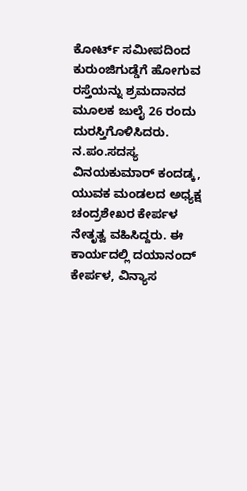ಕೋರ್ಟ್ ಸಮೀಪದಿಂದ ಕುರುಂಜಿಗುಡ್ಡೆಗೆ ಹೋಗುವ ರಸ್ತೆಯನ್ನು ಶ್ರಮದಾನದ ಮೂಲಕ ಜುಲೈ 26 ರಂದು ದುರಸ್ತಿಗೊಳಿಸಿದರು. ನ.ಪಂ.ಸದಸ್ಯ ವಿನಯಕುಮಾರ್ ಕಂದಡ್ಕ, ಯುವಕ ಮಂಡಲದ ಅಧ್ಯಕ್ಷ ಚಂದ್ರಶೇಖರ ಕೇರ್ಪಳ ನೇತೃತ್ವ ವಹಿಸಿದ್ದರು. ಈ ಕಾರ್ಯದಲ್ಲಿ ದಯಾನಂದ್ ಕೇರ್ಪಳ, ವಿನ್ಯಾಸ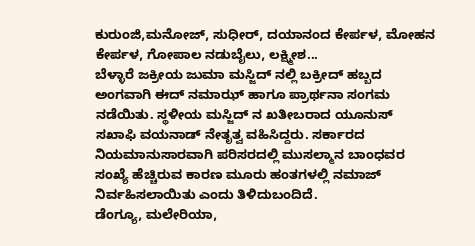ಕುರುಂಜಿ,ಮನೋಜ್, ಸುಧೀರ್, ದಯಾನಂದ ಕೇರ್ಪಳ, ಮೋಹನ ಕೇರ್ಪಳ, ಗೋಪಾಲ ನಡುಬೈಲು, ಲಕ್ಷ್ಮೀಶ...
ಬೆಳ್ಳಾರೆ ಜಕ್ರೀಯ ಜುಮಾ ಮಸ್ಜಿದ್ ನಲ್ಲಿ ಬಕ್ರೀದ್ ಹಬ್ಬದ ಅಂಗವಾಗಿ ಈದ್ ನಮಾಝ್ ಹಾಗೂ ಪ್ರಾರ್ಥನಾ ಸಂಗಮ ನಡೆಯಿತು. ಸ್ಥಳೀಯ ಮಸ್ಜಿದ್ ನ ಖತೀಬರಾದ ಯೂನುಸ್ ಸಖಾಫಿ ವಯನಾಡ್ ನೇತೃತ್ವ ವಹಿಸಿದ್ದರು. ಸರ್ಕಾರದ ನಿಯಮಾನುಸಾರವಾಗಿ ಪರಿಸರದಲ್ಲಿ ಮುಸಲ್ಮಾನ ಬಾಂಧವರ ಸಂಖ್ಯೆ ಹೆಚ್ಚಿರುವ ಕಾರಣ ಮೂರು ಹಂತಗಳಲ್ಲಿ ನಮಾಜ್ ನಿರ್ವಹಿಸಲಾಯಿತು ಎಂದು ತಿಳಿದುಬಂದಿದೆ.
ಡೆಂಗ್ಯೂ, ಮಲೇರಿಯಾ,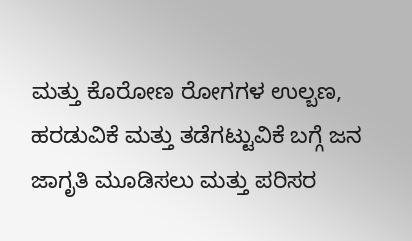ಮತ್ತು ಕೊರೋಣ ರೋಗಗಳ ಉಲ್ಬಣ, ಹರಡುವಿಕೆ ಮತ್ತು ತಡೆಗಟ್ಟುವಿಕೆ ಬಗ್ಗೆ ಜನ ಜಾಗೃತಿ ಮೂಡಿಸಲು ಮತ್ತು ಪರಿಸರ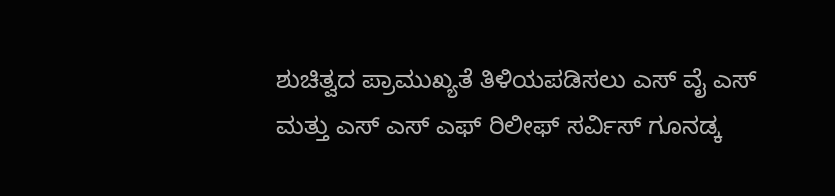ಶುಚಿತ್ವದ ಪ್ರಾಮುಖ್ಯತೆ ತಿಳಿಯಪಡಿಸಲು ಎಸ್ ವೈ ಎಸ್ ಮತ್ತು ಎಸ್ ಎಸ್ ಎಫ್ ರಿಲೀಫ್ ಸರ್ವಿಸ್ ಗೂನಡ್ಕ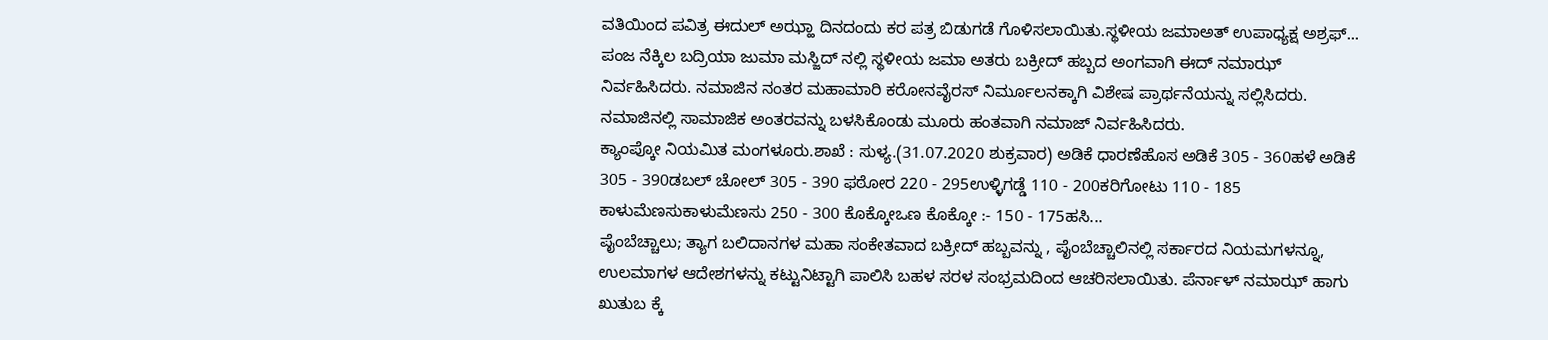ವತಿಯಿಂದ ಪವಿತ್ರ ಈದುಲ್ ಅಝ್ಹಾ ದಿನದಂದು ಕರ ಪತ್ರ ಬಿಡುಗಡೆ ಗೊಳಿಸಲಾಯಿತು.ಸ್ಥಳೀಯ ಜಮಾಅತ್ ಉಪಾಧ್ಯಕ್ಷ ಅಶ್ರಫ್...
ಪಂಜ ನೆಕ್ಕಿಲ ಬದ್ರಿಯಾ ಜುಮಾ ಮಸ್ಜಿದ್ ನಲ್ಲಿ ಸ್ಥಳೀಯ ಜಮಾ ಅತರು ಬಕ್ರೀದ್ ಹಬ್ಬದ ಅಂಗವಾಗಿ ಈದ್ ನಮಾಝ್ ನಿರ್ವಹಿಸಿದರು. ನಮಾಜಿನ ನಂತರ ಮಹಾಮಾರಿ ಕರೋನವೈರಸ್ ನಿರ್ಮೂಲನಕ್ಕಾಗಿ ವಿಶೇಷ ಪ್ರಾರ್ಥನೆಯನ್ನು ಸಲ್ಲಿಸಿದರು. ನಮಾಜಿನಲ್ಲಿ ಸಾಮಾಜಿಕ ಅಂತರವನ್ನು ಬಳಸಿಕೊಂಡು ಮೂರು ಹಂತವಾಗಿ ನಮಾಜ್ ನಿರ್ವಹಿಸಿದರು.
ಕ್ಯಾಂಪ್ಕೋ ನಿಯಮಿತ ಮಂಗಳೂರು.ಶಾಖೆ : ಸುಳ್ಯ.(31.07.2020 ಶುಕ್ರವಾರ) ಅಡಿಕೆ ಧಾರಣೆಹೊಸ ಅಡಿಕೆ 305 - 360ಹಳೆ ಅಡಿಕೆ 305 - 390ಡಬಲ್ ಚೋಲ್ 305 - 390 ಫಠೋರ 220 - 295ಉಳ್ಳಿಗಡ್ಡೆ 110 - 200ಕರಿಗೋಟು 110 - 185 ಕಾಳುಮೆಣಸುಕಾಳುಮೆಣಸು 250 - 300 ಕೊಕ್ಕೋಒಣ ಕೊಕ್ಕೋ :- 150 - 175ಹಸಿ...
ಪೈಂಬೆಚ್ಚಾಲು; ತ್ಯಾಗ ಬಲಿದಾನಗಳ ಮಹಾ ಸಂಕೇತವಾದ ಬಕ್ರೀದ್ ಹಬ್ಬವನ್ನು , ಪೈಂಬೆಚ್ಚಾಲಿನಲ್ಲಿ ಸರ್ಕಾರದ ನಿಯಮಗಳನ್ನೂ, ಉಲಮಾಗಳ ಆದೇಶಗಳನ್ನು ಕಟ್ಟುನಿಟ್ಟಾಗಿ ಪಾಲಿಸಿ ಬಹಳ ಸರಳ ಸಂಭ್ರಮದಿಂದ ಆಚರಿಸಲಾಯಿತು. ಪೆರ್ನಾಳ್ ನಮಾಝ್ ಹಾಗು ಖುತುಬ ಕ್ಕೆ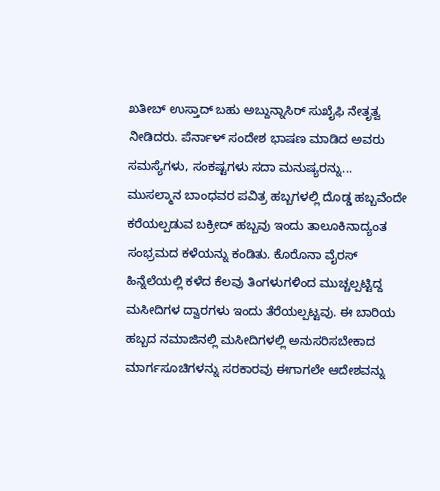ಖತೀಬ್ ಉಸ್ತಾದ್ ಬಹು ಅಬ್ದುನ್ನಾಸಿರ್ ಸುಖೈಫಿ ನೇತೃತ್ವ ನೀಡಿದರು. ಪೆರ್ನಾಳ್ ಸಂದೇಶ ಭಾಷಣ ಮಾಡಿದ ಅವರು ಸಮಸ್ಯೆಗಳು, ಸಂಕಷ್ಟಗಳು ಸದಾ ಮನುಷ್ಯರನ್ನು...
ಮುಸಲ್ಮಾನ ಬಾಂಧವರ ಪವಿತ್ರ ಹಬ್ಬಗಳಲ್ಲಿ ದೊಡ್ಡ ಹಬ್ಬವೆಂದೇ ಕರೆಯಲ್ಪಡುವ ಬಕ್ರೀದ್ ಹಬ್ಬವು ಇಂದು ತಾಲೂಕಿನಾದ್ಯಂತ ಸಂಭ್ರಮದ ಕಳೆಯನ್ನು ಕಂಡಿತು. ಕೊರೊನಾ ವೈರಸ್ ಹಿನ್ನೆಲೆಯಲ್ಲಿ ಕಳೆದ ಕೆಲವು ತಿಂಗಳುಗಳಿಂದ ಮುಚ್ಚಲ್ಪಟ್ಟಿದ್ದ ಮಸೀದಿಗಳ ದ್ವಾರಗಳು ಇಂದು ತೆರೆಯಲ್ಪಟ್ಟವು. ಈ ಬಾರಿಯ ಹಬ್ಬದ ನಮಾಜಿನಲ್ಲಿ ಮಸೀದಿಗಳಲ್ಲಿ ಅನುಸರಿಸಬೇಕಾದ ಮಾರ್ಗಸೂಚಿಗಳನ್ನು ಸರಕಾರವು ಈಗಾಗಲೇ ಆದೇಶವನ್ನು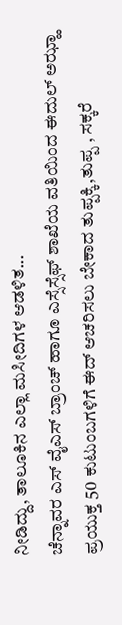ನೀಡಿದ್ದು, ತಾಲೂಕಿನ ಎಲ್ಲಾ ಮಸೀದಿಗಳ ಆಡಳಿತ...
ಚೆನ್ನಾವರ ಎಸ್ ವೈಎಸ್ ಬ್ರಾಂಚ್ ಹಾಗೂ ಎಸ್ಸೆಸ್ಸೆಫ್ ಶಾಖೆಯ ವತಿಯಿಂದ ಈದುಲ್ ಅಝ್ಹಾ ಪ್ರಯುಕ್ತ 50 ಕುಟುಂಬಗಳಿಗೆ ಈದ್ ಆಚರಿಸಲು ಬೇಕಾದ ತುಪ್ಪಕ್ಕಿ,ತುಪ್ಪ , ಸಕ್ಕರೆ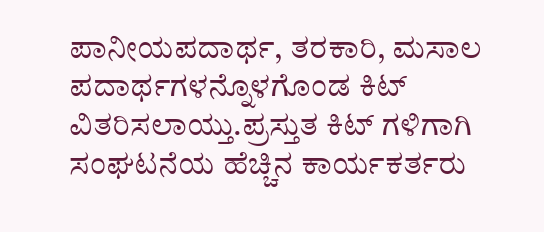ಪಾನೀಯಪದಾರ್ಥ, ತರಕಾರಿ, ಮಸಾಲ ಪದಾರ್ಥಗಳನ್ನೊಳಗೊಂಡ ಕಿಟ್ ವಿತರಿಸಲಾಯ್ತು.ಪ್ರಸ್ತುತ ಕಿಟ್ ಗಳಿಗಾಗಿ ಸಂಘಟನೆಯ ಹೆಚ್ಚಿನ ಕಾರ್ಯಕರ್ತರು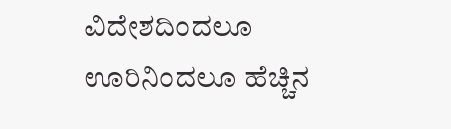ವಿದೇಶದಿಂದಲೂ ಊರಿನಿಂದಲೂ ಹೆಚ್ಚಿನ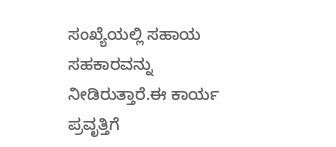ಸಂಖ್ಯೆಯಲ್ಲಿ ಸಹಾಯ ಸಹಕಾರವನ್ನು ನೀಡಿರುತ್ತಾರೆ.ಈ ಕಾರ್ಯ ಪ್ರವೃತ್ತಿಗೆ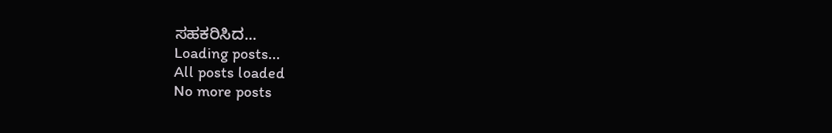ಸಹಕರಿಸಿದ...
Loading posts...
All posts loaded
No more posts